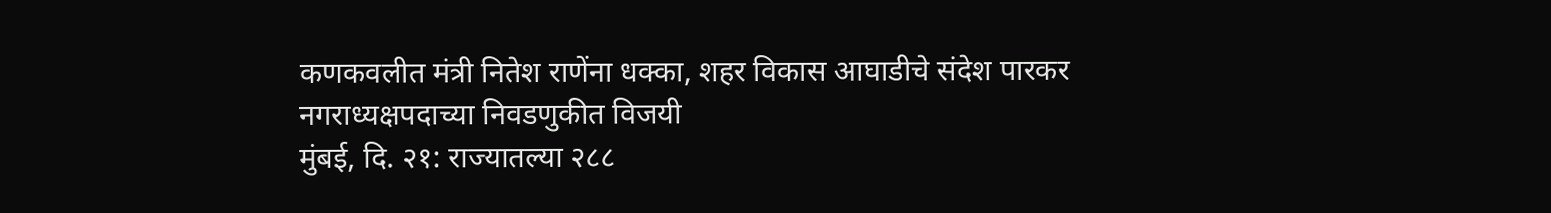कणकवलीत मंत्री नितेश राणेंना धक्का, शहर विकास आघाडीचे संदेश पारकर नगराध्यक्षपदाच्या निवडणुकीत विजयी
मुंबई, दि. २१: राज्यातल्या २८८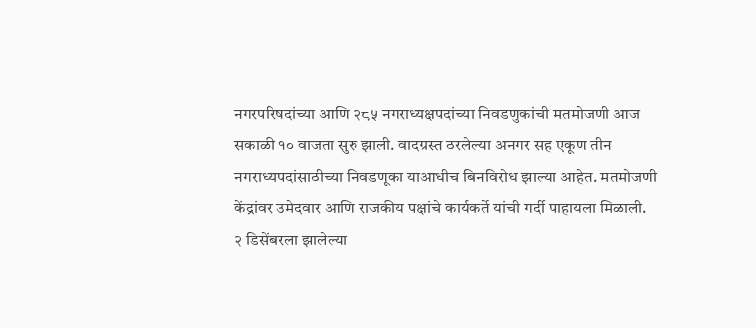नगरपरिषदांच्या आणि २८५ नगराध्यक्षपदांच्या निवडणुकांची मतमोजणी आज सकाळी १० वाजता सुरु झाली. वादग्रस्त ठरलेल्या अनगर सह एकूण तीन नगराध्यपदांसाठीच्या निवडणूका याआधीच बिनविरोध झाल्या आहेत. मतमोजणी केंद्रांवर उमेदवार आणि राजकीय पक्षांचे कार्यकर्ते यांची गर्दी पाहायला मिळाली.
२ डिसेंबरला झालेल्या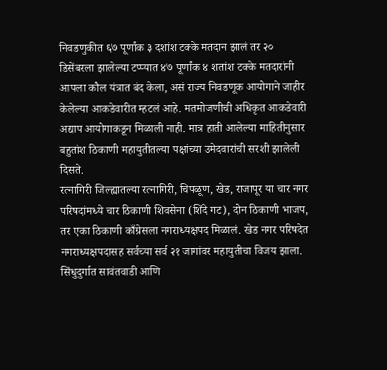निवडणुकीत ६७ पूर्णांक ३ दशांश टक्के मतदान झालं तर २० डिसेंबरला झालेल्या टप्प्यात ४७ पूर्णांक ४ शतांश टक्के मतदारांनी आपला कौल यंत्रात बंद केला, असं राज्य निवडणूक आयोगाने जाहीर केलेल्या आकडेवारीत म्हटलं आहे. मतमोजणीची अधिकृत आकडेवारी अद्याप आयोगाकडून मिळाली नाही. मात्र हाती आलेल्या माहितीनुसार बहुतांश ठिकाणी महायुतीतल्या पक्षांच्या उमेदवारांची सरशी झालेली दिसते.
रत्नागिरी जिल्ह्यातल्या रत्नागिरी, चिपळूण, खेड, राजापूर या चार नगर परिषदांमध्ये चार ठिकाणी शिवसेना (शिंदे गट), दोन ठिकाणी भाजप, तर एका ठिकाणी काँग्रेसला नगराध्यक्षपद मिळालं. खेड नगर परिषदेत नगराध्यक्षपदासह सर्वच्या सर्व २१ जागांवर महायुतीचा विजय झाला.
सिंधुदुर्गात सावंतवाडी आणि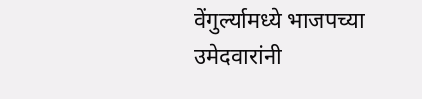वेंगुर्ल्यामध्ये भाजपच्या उमेदवारांनी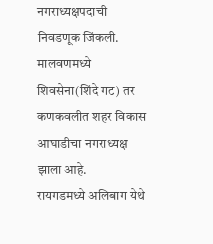नगराध्यक्षपदाची निवडणूक जिंकली. मालवणमध्ये शिवसेना(शिंदे गट) तर कणकवलीत शहर विकास आघाडीचा नगराध्यक्ष झाला आहे.
रायगडमध्ये अलिबाग येथे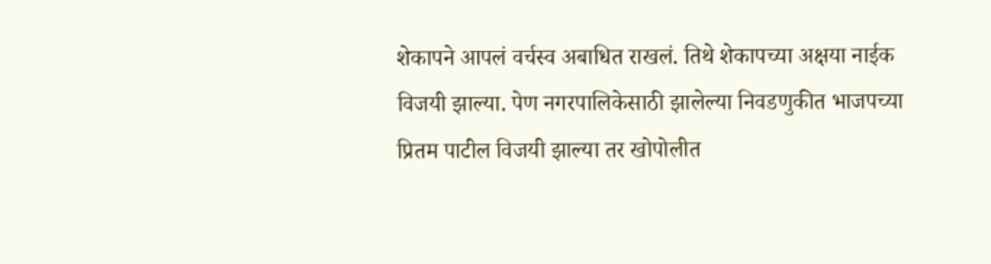शेकापने आपलं वर्चस्व अबाधित राखलं. तिथे शेकापच्या अक्षया नाईक विजयी झाल्या. पेण नगरपालिकेसाठी झालेल्या निवडणुकीत भाजपच्या प्रितम पाटील विजयी झाल्या तर खोपोलीत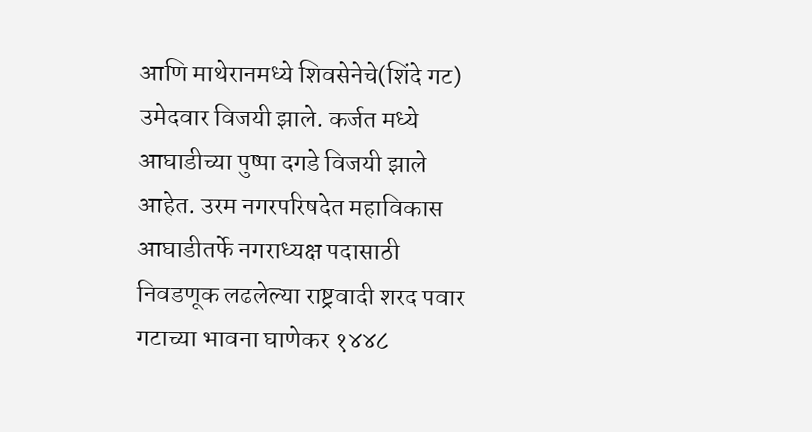आणि माथेरानमध्ये शिवसेनेचे(शिंदे गट) उमेदवार विजयी झाले. कर्जत मध्ये आघाडीच्या पुष्पा दगडे विजयी झाले आहेत. उरम नगरपरिषदेत महाविकास आघाडीतर्फे नगराध्यक्ष पदासाठी निवडणूक लढलेल्या राष्ट्रवादी शरद पवार गटाच्या भावना घाणेकर १४४८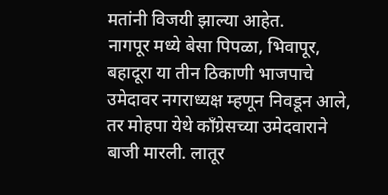मतांनी विजयी झाल्या आहेत.
नागपूर मध्ये बेसा पिपळा, भिवापूर, बहादूरा या तीन ठिकाणी भाजपाचे उमेदावर नगराध्यक्ष म्हणून निवडून आले, तर मोहपा येथे काँग्रेसच्या उमेदवाराने बाजी मारली. लातूर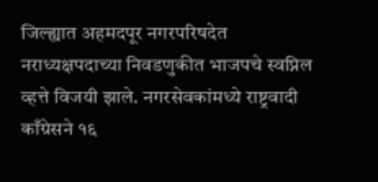जिल्ह्यात अहमदपूर नगरपरिषदेत नराध्यक्षपदाच्या निवडणुकीत भाजपचे स्वप्निल व्हत्ते विजयी झाले. नगरसेवकांमध्ये राष्ट्रवादी काँग्रेसने १६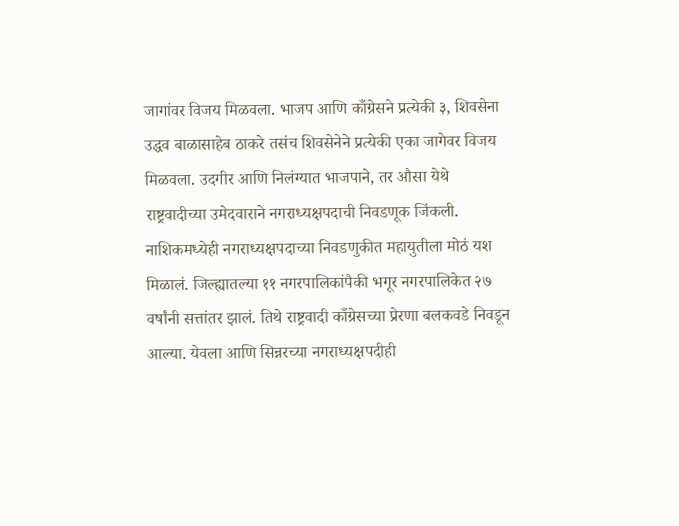जागांवर विजय मिळवला. भाजप आणि काँग्रेसने प्रत्येकी ३, शिवसेना उद्धव बाळासाहेब ठाकरे तसंच शिवसेनेने प्रत्येकी एका जागेवर विजय मिळवला. उदगीर आणि निलंग्यात भाजपाने, तर औसा येथे राष्ट्रवादीच्या उमेदवाराने नगराध्यक्षपदाची निवडणूक जिंकली.
नाशिकमध्येही नगराध्यक्षपदाच्या निवडणुकीत महायुतीला मोठं यश मिळालं. जिल्ह्यातल्या ११ नगरपालिकांपैकी भगूर नगरपालिकेत २७ वर्षांनी सत्तांतर झालं. तिथे राष्ट्रवादी काँग्रेसच्या प्रेरणा बलकवडे निवडून आल्या. येवला आणि सिन्नरच्या नगराध्यक्षपदीही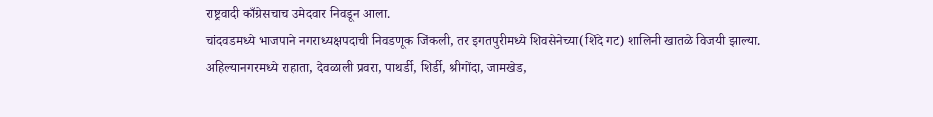राष्ट्रवादी काँग्रेसचाच उमेदवार निवडून आला.
चांदवडमध्ये भाजपाने नगराध्यक्षपदाची निवडणूक जिंकली, तर इगतपुरीमध्ये शिवसेनेच्या(शिंदे गट) शालिनी खातळे विजयी झाल्या. अहिल्यानगरमध्ये राहाता, देवळाली प्रवरा, पाथर्डी, शिर्डी, श्रीगोंदा, जामखेड,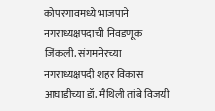कोपरगावमध्ये भाजपाने नगराध्यक्षपदाची निवडणूक जिंकली. संगमनेरच्या नगराध्यक्षपदी शहर विकास आघाडीच्या डॉ. मैथिली तांबे विजयी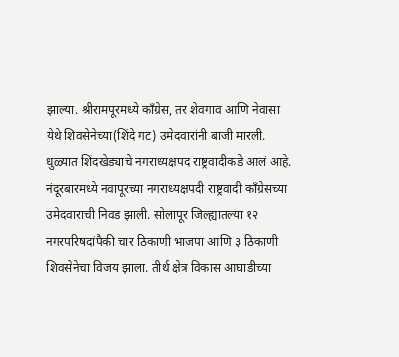झाल्या. श्रीरामपूरमध्ये काँग्रेस, तर शेवगाव आणि नेवासा येथे शिवसेनेच्या(शिंदे गट) उमेदवारांनी बाजी मारली.
धुळ्यात शिंदखेड्याचे नगराध्यक्षपद राष्ट्रवादीकडे आलं आहे. नंदूरबारमध्ये नवापूरच्या नगराध्यक्षपदी राष्ट्रवादी काँग्रेसच्या उमेदवाराची निवड झाली. सोलापूर जिल्ह्यातल्या १२ नगरपरिषदांपैकी चार ठिकाणी भाजपा आणि ३ ठिकाणी शिवसेनेचा विजय झाला. तीर्थ क्षेत्र विकास आघाडीच्या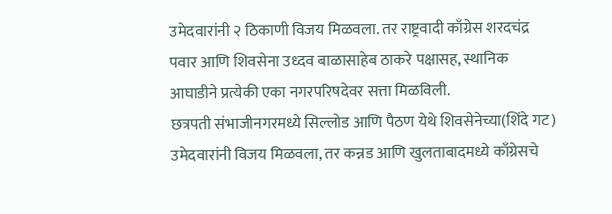उमेदवारांनी २ ठिकाणी विजय मिळवला. तर राष्ट्रवादी काँग्रेस शरदचंद्र पवार आणि शिवसेना उध्दव बाळासाहेब ठाकरे पक्षासह, स्थानिक आघाडीने प्रत्येकी एका नगरपरिषदेवर सत्ता मिळविली.
छत्रपती संभाजीनगरमध्ये सिल्लोड आणि पैठण येथे शिवसेनेच्या(शिंदे गट) उमेदवारांनी विजय मिळवला, तर कन्नड आणि खुलताबादमध्ये काँग्रेसचे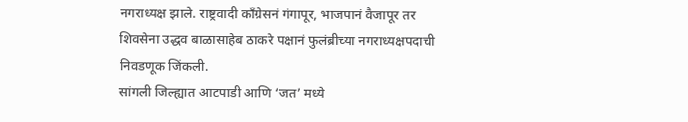नगराध्यक्ष झाले. राष्ट्रवादी काँग्रेसनं गंगापूर, भाजपानं वैजापूर तर शिवसेना उद्धव बाळासाहेब ठाकरे पक्षानं फुलंब्रीच्या नगराध्यक्षपदाची निवडणूक जिंकली.
सांगली जिल्ह्यात आटपाडी आणि ‘जत’ मध्ये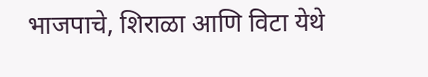भाजपाचे, शिराळा आणि विटा येथे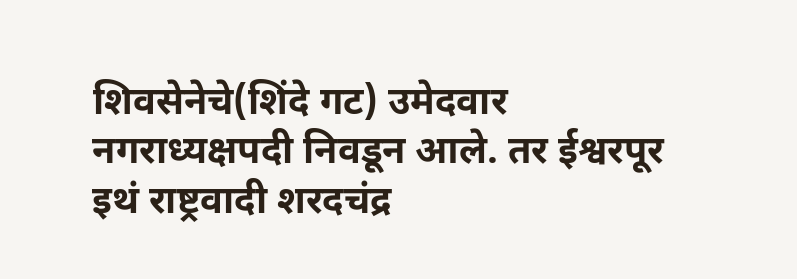शिवसेनेचे(शिंदे गट) उमेदवार नगराध्यक्षपदी निवडून आले. तर ईश्वरपूर इथं राष्ट्रवादी शरदचंद्र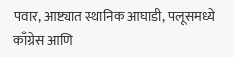पवार, आष्ट्यात स्थानिक आघाडी, पलूसमध्ये काँग्रेस आणि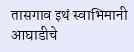तासगाव इथं स्वाभिमानी आघाडीचे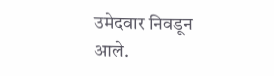उमेदवार निवडून आले.